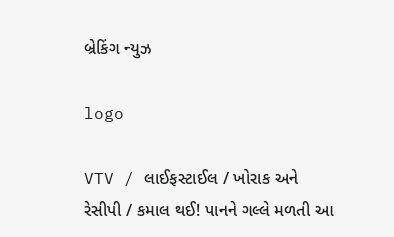બ્રેકિંગ ન્યુઝ

logo

VTV / લાઈફસ્ટાઈલ / ખોરાક અને રેસીપી / કમાલ થઈ! પાનને ગલ્લે મળતી આ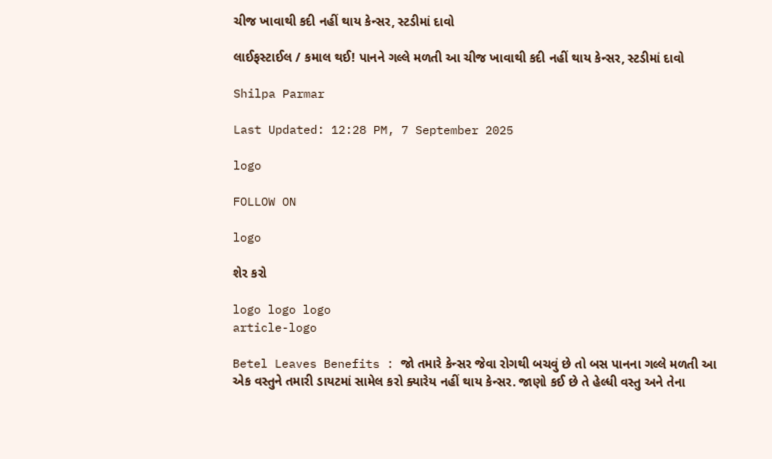ચીજ ખાવાથી કદી નહીં થાય કેન્સર, સ્ટડીમાં દાવો

લાઈફસ્ટાઈલ / કમાલ થઈ! પાનને ગલ્લે મળતી આ ચીજ ખાવાથી કદી નહીં થાય કેન્સર, સ્ટડીમાં દાવો

Shilpa Parmar

Last Updated: 12:28 PM, 7 September 2025

logo

FOLLOW ON

logo

શેર કરો

logo logo logo
article-logo

Betel Leaves Benefits : જો તમારે કેન્સર જેવા રોગથી બચવું છે તો બસ પાનના ગલ્લે મળતી આ એક વસ્તુને તમારી ડાયટમાં સામેલ કરો ક્યારેય નહીં થાય કેન્સર. જાણો કઈ છે તે હેલ્ધી વસ્તુ અને તેના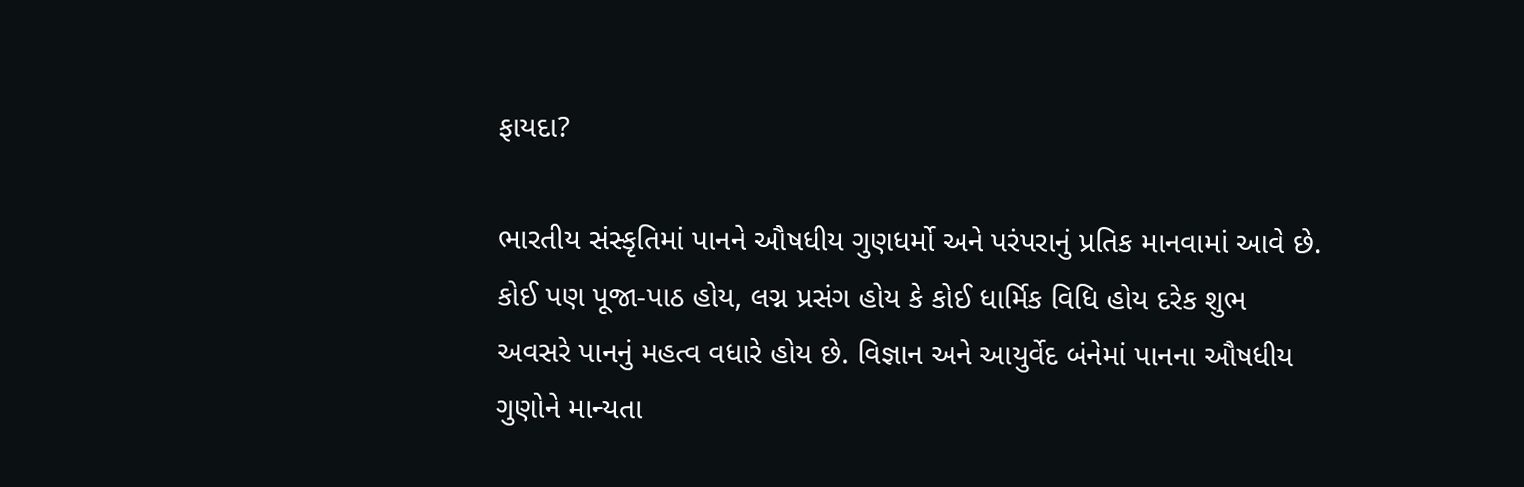ફાયદા?

ભારતીય સંસ્કૃતિમાં પાનને ઔષધીય ગુણધર્મો અને પરંપરાનું પ્રતિક માનવામાં આવે છે. કોઈ પણ પૂજા-પાઠ હોય, લગ્ન પ્રસંગ હોય કે કોઈ ધાર્મિક વિધિ હોય દરેક શુભ અવસરે પાનનું મહત્વ વધારે હોય છે. વિજ્ઞાન અને આયુર્વેદ બંનેમાં પાનના ઔષધીય ગુણોને માન્યતા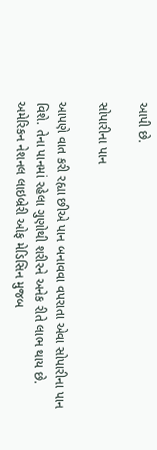આપી છે.

સોપારીના પાન

આપણે વાત કરી રહ્યા છીએ પાન બનાવવા વપરાતા એવા સોપારીના પાન વિશે. તેના પાનમાં રહેલા ગુણોથી શરીરને અનેક રીતે લાભ થાય છે. અમેરિકન નેશનલ લાઇબ્રેરી ઓફ મેડિસિન મુજબ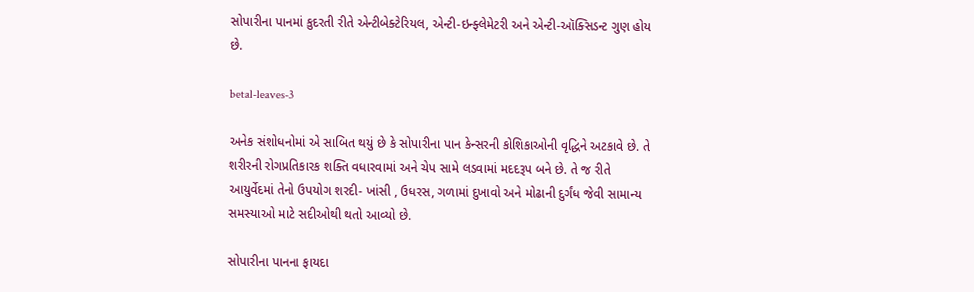સોપારીના પાનમાં કુદરતી રીતે એન્ટીબેક્ટેરિયલ, એન્ટી-ઇન્ફ્લેમેટરી અને એન્ટી-ઑક્સિડન્ટ ગુણ હોય છે.

betal-leaves-3

અનેક સંશોધનોમાં એ સાબિત થયું છે કે સોપારીના પાન કેન્સરની કોશિકાઓની વૃદ્ધિને અટકાવે છે. તે શરીરની રોગપ્રતિકારક શક્તિ વધારવામાં અને ચેપ સામે લડવામાં મદદરૂપ બને છે. તે જ રીતે આયુર્વેદમાં તેનો ઉપયોગ શરદી- ખાંસી , ઉધરસ, ગળામાં દુખાવો અને મોઢાની દુર્ગંધ જેવી સામાન્ય સમસ્યાઓ માટે સદીઓથી થતો આવ્યો છે.

સોપારીના પાનના ફાયદા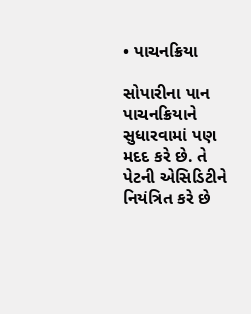• પાચનક્રિયા

સોપારીના પાન પાચનક્રિયાને સુધારવામાં પણ મદદ કરે છે. તે પેટની એસિડિટીને નિયંત્રિત કરે છે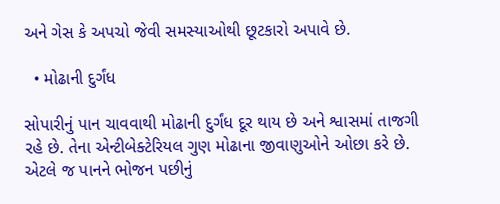અને ગેસ કે અપચો જેવી સમસ્યાઓથી છૂટકારો અપાવે છે.

  • મોઢાની દુર્ગંધ

સોપારીનું પાન ચાવવાથી મોઢાની દુર્ગંધ દૂર થાય છે અને શ્વાસમાં તાજગી રહે છે. તેના એન્ટીબેક્ટેરિયલ ગુણ મોઢાના જીવાણુઓને ઓછા કરે છે. એટલે જ પાનને ભોજન પછીનું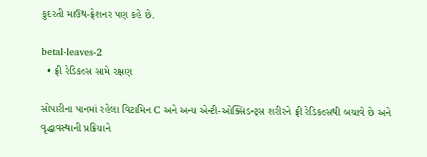કુદરતી માઉથ-ફ્રેશનર પણ કહે છે.

betal-leaves-2
  • ફ્રી રેડિકલ્સ સામે રક્ષણ

સોપારીના પાનમાં રહેલા વિટામિન C અને અન્ય એન્ટી-ઓક્સિડન્ટ્સ શરીરને ફ્રી રેડિકલ્સથી બચાવે છે અને વૃદ્ધાવસ્થાની પ્રક્રિયાને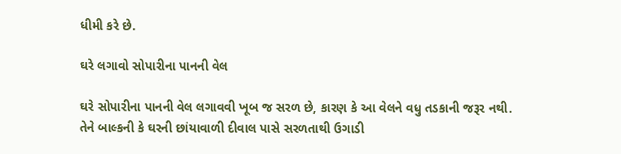ધીમી કરે છે.

ઘરે લગાવો સોપારીના પાનની વેલ

ઘરે સોપારીના પાનની વેલ લગાવવી ખૂબ જ સરળ છે, કારણ કે આ વેલને વધુ તડકાની જરૂર નથી. તેને બાલ્કની કે ઘરની છાંયાવાળી દીવાલ પાસે સરળતાથી ઉગાડી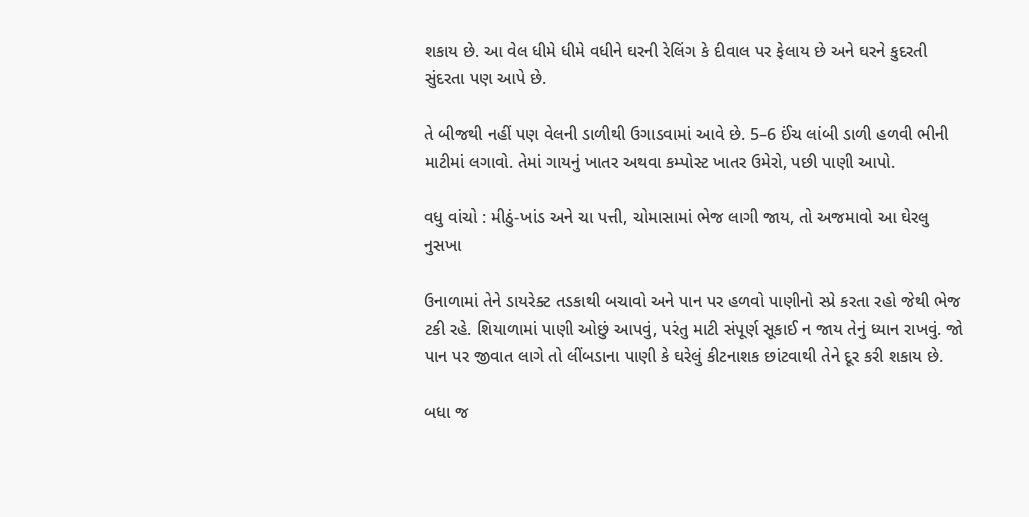શકાય છે. આ વેલ ધીમે ધીમે વધીને ઘરની રેલિંગ કે દીવાલ પર ફેલાય છે અને ઘરને કુદરતી સુંદરતા પણ આપે છે.

તે બીજથી નહીં પણ વેલની ડાળીથી ઉગાડવામાં આવે છે. 5–6 ઈંચ લાંબી ડાળી હળવી ભીની માટીમાં લગાવો. તેમાં ગાયનું ખાતર અથવા કમ્પોસ્ટ ખાતર ઉમેરો, પછી પાણી આપો.

વધુ વાંચો : મીઠું-ખાંડ અને ચા પત્તી, ચોમાસામાં ભેજ લાગી જાય, તો અજમાવો આ ઘેરલુ નુસખા

ઉનાળામાં તેને ડાયરેક્ટ તડકાથી બચાવો અને પાન પર હળવો પાણીનો સ્પ્રે કરતા રહો જેથી ભેજ ટકી રહે. શિયાળામાં પાણી ઓછું આપવું, પરંતુ માટી સંપૂર્ણ સૂકાઈ ન જાય તેનું ધ્યાન રાખવું. જો પાન પર જીવાત લાગે તો લીંબડાના પાણી કે ઘરેલું કીટનાશક છાંટવાથી તેને દૂર કરી શકાય છે.

બધા જ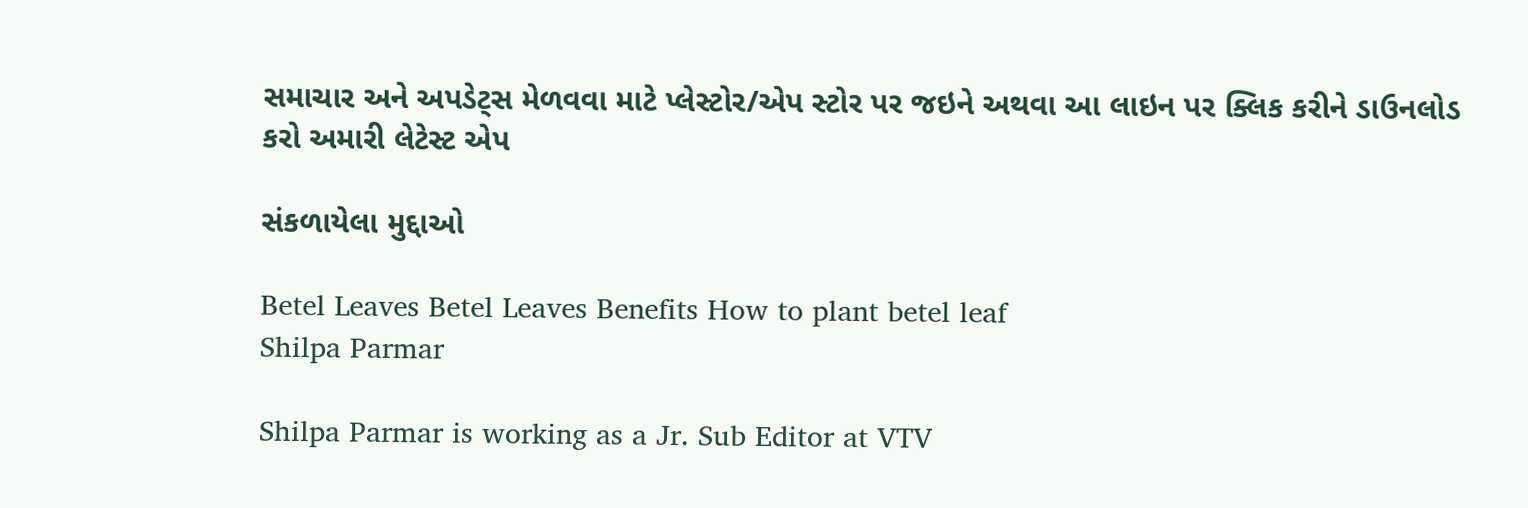સમાચાર અને અપડેટ્સ મેળવવા માટે પ્લેસ્ટોર/એપ સ્ટોર પર જઇને અથવા આ લાઇન પર ક્લિક કરીને ડાઉનલોડ કરો અમારી લેટેસ્ટ એપ

સંકળાયેલા મુદ્દાઓ

Betel Leaves Betel Leaves Benefits How to plant betel leaf
Shilpa Parmar

Shilpa Parmar is working as a Jr. Sub Editor at VTV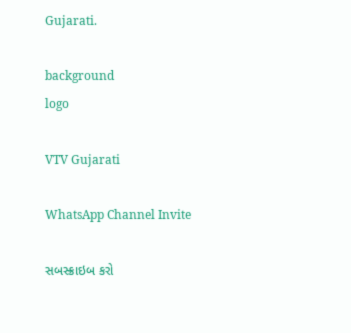Gujarati.

background
logo

VTV Gujarati

WhatsApp Channel Invite

સબસ્ક્રાઇબ કરો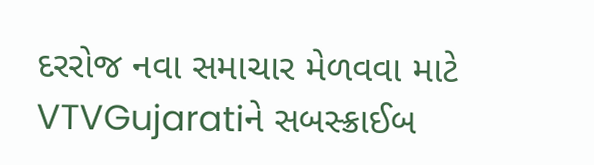દરરોજ નવા સમાચાર મેળવવા માટે VTVGujaratiને સબસ્ક્રાઈબ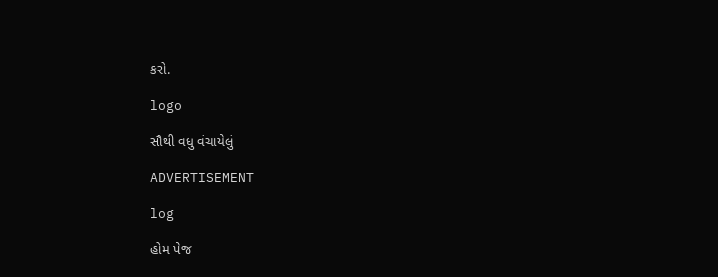કરો.

logo

સૌથી વધુ વંચાયેલું

ADVERTISEMENT

log

હોમ પેજ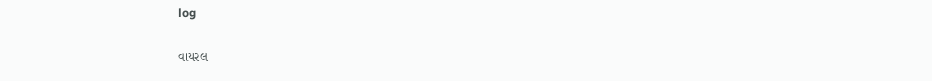log

વાયરલ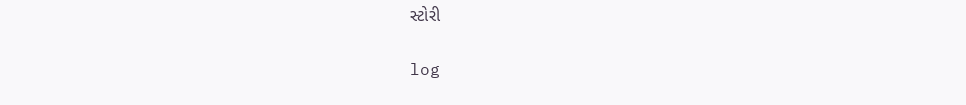સ્ટોરી

log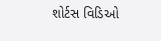શોર્ટસ વિડિઓ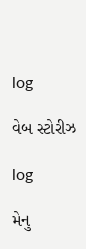log

વેબ સ્ટોરીઝ

log

મેનુ